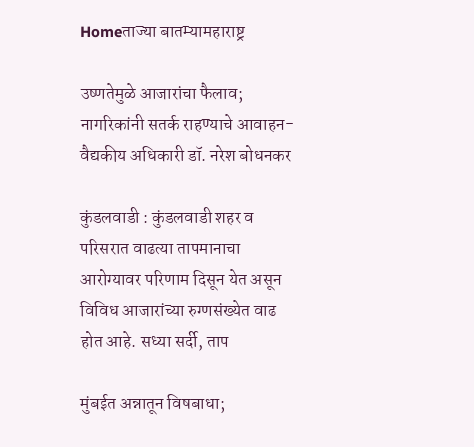Homeताज्या बातम्यामहाराष्ट्र

उष्णतेमुळे आजारांचा फैलाव; नागरिकांनी सतर्क राहण्याचे आवाहन-वैद्यकीय अधिकारी डॉ. नरेश बोधनकर

कुंडलवाडी : कुंडलवाडी शहर व परिसरात वाढत्या तापमानाचा आरोग्यावर परिणाम दिसून येत असून विविध आजारांच्या रुग्णसंख्येत वाढ होत आहे. सध्या सर्दी, ताप

मुंबईत अन्नातून विषबाधा;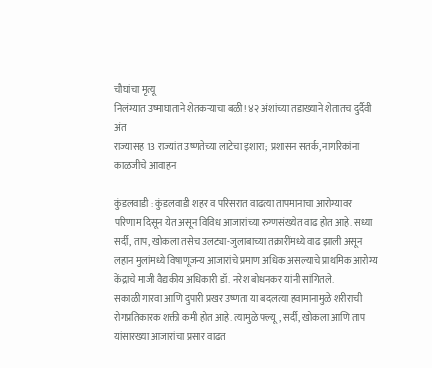चौघांचा मृत्यू
निलंग्यात उष्माघाताने शेतकऱ्याचा बळी! ४२ अंशांच्या तडाख्याने शेतातच दुर्दैवी अंत
राज्यासह 13 राज्यांत उष्णतेच्या लाटेचा इशारा; प्रशासन सतर्क, नागरिकांना काळजीचे आवाहन

कुंडलवाडी : कुंडलवाडी शहर व परिसरात वाढत्या तापमानाचा आरोग्यावर परिणाम दिसून येत असून विविध आजारांच्या रुग्णसंख्येत वाढ होत आहे. सध्या सर्दी, ताप, खोकला तसेच उलट्या-जुलाबाच्या तक्रारींमध्ये वाढ झाली असून लहान मुलांमध्ये विषाणूजन्य आजारांचे प्रमाण अधिक असल्याचे प्राथमिक आरोग्य केंद्राचे माजी वैद्यकीय अधिकारी डॉ. नरेश बोधनकर यांनी सांगितले.
सकाळी गारवा आणि दुपारी प्रखर उष्णता या बदलत्या हवामानामुळे शरीराची रोगप्रतिकारक शक्ती कमी होत आहे. त्यामुळे फ्ल्यू, सर्दी, खोकला आणि ताप यांसारख्या आजारांचा प्रसार वाढत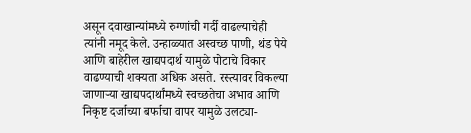असून दवाखान्यांमध्ये रुग्णांची गर्दी वाढल्याचेही त्यांनी नमूद केले. उन्हाळ्यात अस्वच्छ पाणी, थंड पेये आणि बाहेरील खाद्यपदार्थ यामुळे पोटाचे विकार वाढण्याची शक्यता अधिक असते. रस्त्यावर विकल्या जाणार्‍या खाद्यपदार्थांमध्ये स्वच्छतेचा अभाव आणि निकृष्ट दर्जाच्या बर्फाचा वापर यामुळे उलट्या-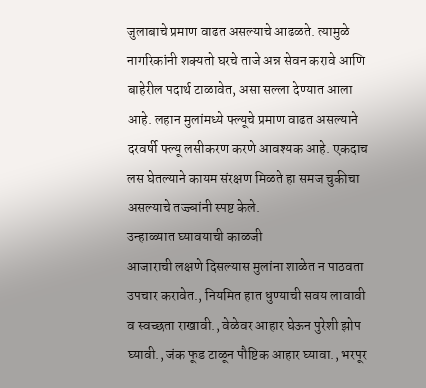जुलाबाचे प्रमाण वाढत असल्याचे आढळते. त्यामुळे नागरिकांनी शक्यतो घरचे ताजे अन्न सेवन करावे आणि बाहेरील पदार्थ टाळावेत, असा सल्ला देण्यात आला आहे. लहान मुलांमध्ये फ्ल्यूचे प्रमाण वाढत असल्याने दरवर्षी फ्ल्यू लसीकरण करणे आवश्यक आहे. एकदाच लस घेतल्याने कायम संरक्षण मिळते हा समज चुकीचा असल्याचे तज्ज्ञांनी स्पष्ट केले.
उन्हाळ्यात घ्यावयाची काळजी
आजाराची लक्षणे दिसल्यास मुलांना शाळेत न पाठवता उपचार करावेत., नियमित हात धुण्याची सवय लावावी व स्वच्छता राखावी., वेळेवर आहार घेऊन पुरेशी झोप घ्यावी., जंक फूड टाळून पौष्टिक आहार घ्यावा., भरपूर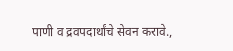पाणी व द्रवपदार्थांचे सेवन करावे.,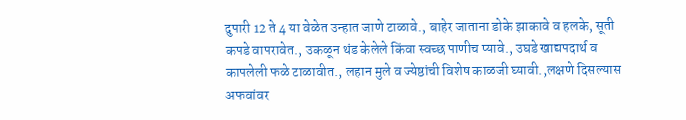दुपारी 12 ते 4 या वेळेत उन्हात जाणे टाळावे., बाहेर जाताना डोके झाकावे व हलके, सूती कपडे वापरावेत., उकळून थंड केलेले किंवा स्वच्छ पाणीच प्यावे., उघडे खाद्यपदार्थ व कापलेली फळे टाळावीत., लहान मुले व ज्येष्ठांची विशेष काळजी घ्यावी.,लक्षणे दिसल्यास अफवांवर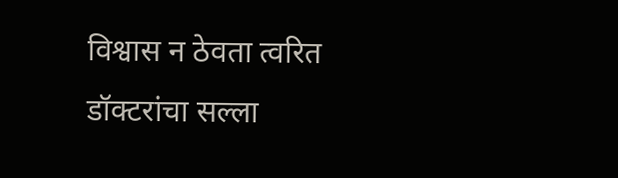विश्वास न ठेवता त्वरित डॉक्टरांचा सल्ला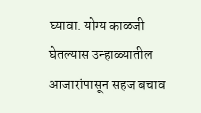घ्यावा. योग्य काळजी घेतल्यास उन्हाळ्यातील आजारांपासून सहज बचाव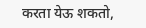करता येऊ शकतो,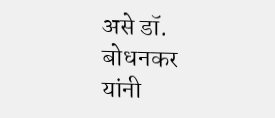असे डॉ. बोधनकर यांनी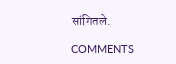सांगितले.

COMMENTS